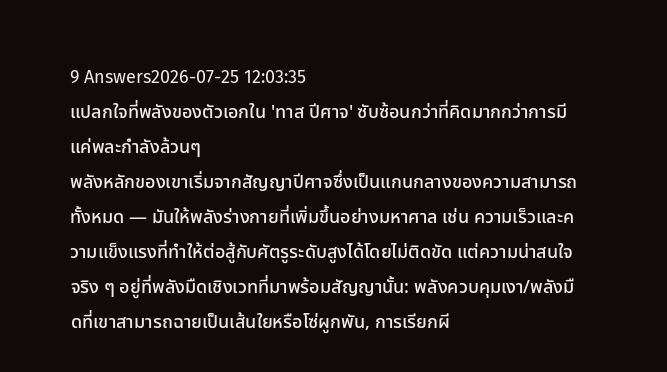9 Answers2026-07-25 12:03:35
แปลกใจที่พลังของตัวเอกใน 'ทาส ปีศาจ' ซับซ้อนกว่าที่คิดมากกว่าการมีแค่พละกำลังล้วนๆ
พลังหลักของเขาเริ่มจากสัญญาปีศาจซึ่งเป็นแกนกลางของความสามารถทั้งหมด — มันให้พลังร่างกายที่เพิ่มขึ้นอย่างมหาศาล เช่น ความเร็วและความแข็งแรงที่ทำให้ต่อสู้กับศัตรูระดับสูงได้โดยไม่ติดขัด แต่ความน่าสนใจจริง ๆ อยู่ที่พลังมืดเชิงเวทที่มาพร้อมสัญญานั้น: พลังควบคุมเงา/พลังมืดที่เขาสามารถฉายเป็นเส้นใยหรือโซ่ผูกพัน, การเรียกผี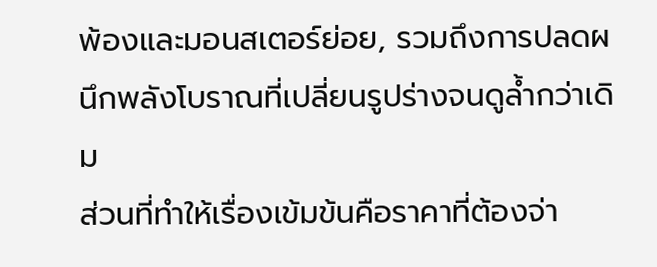พ้องและมอนสเตอร์ย่อย, รวมถึงการปลดผนึกพลังโบราณที่เปลี่ยนรูปร่างจนดูล้ำกว่าเดิม
ส่วนที่ทำให้เรื่องเข้มข้นคือราคาที่ต้องจ่า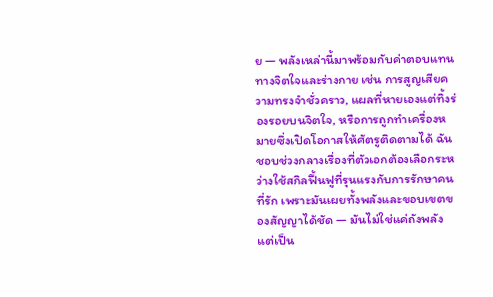ย — พลังเหล่านี้มาพร้อมกับค่าตอบแทนทางจิตใจและร่างกาย เช่น การสูญเสียความทรงจำชั่วคราว, แผลที่หายเองแต่ทิ้งร่องรอยบนจิตใจ, หรือการถูกทำเครื่องหมายซึ่งเปิดโอกาสให้ศัตรูติดตามได้ ฉันชอบช่วงกลางเรื่องที่ตัวเอกต้องเลือกระหว่างใช้สกิลฟื้นฟูที่รุนแรงกับการรักษาคนที่รัก เพราะมันเผยทั้งพลังและขอบเขตของสัญญาได้ชัด — มันไม่ใช่แค่ถังพลัง แต่เป็น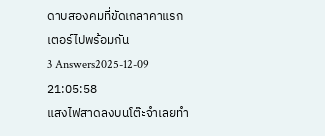ดาบสองคมที่ขัดเกลาคาแรกเตอร์ไปพร้อมกัน
3 Answers2025-12-09 21:05:58
แสงไฟสาดลงบนโต๊ะจำเลยทำ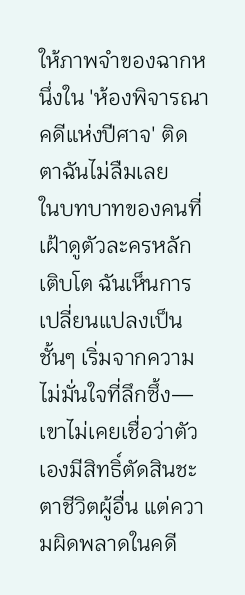ให้ภาพจำของฉากหนึ่งใน 'ห้องพิจารณาคดีแห่งปีศาจ' ติดตาฉันไม่ลืมเลย
ในบทบาทของคนที่เฝ้าดูตัวละครหลักเติบโต ฉันเห็นการเปลี่ยนแปลงเป็นชั้นๆ เริ่มจากความไม่มั่นใจที่ลึกซึ้ง—เขาไม่เคยเชื่อว่าตัวเองมีสิทธิ์ตัดสินชะตาชีวิตผู้อื่น แต่ความผิดพลาดในคดี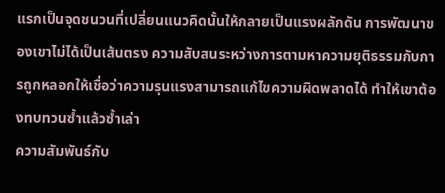แรกเป็นจุดชนวนที่เปลี่ยนแนวคิดนั้นให้กลายเป็นแรงผลักดัน การพัฒนาของเขาไม่ได้เป็นเส้นตรง ความสับสนระหว่างการตามหาความยุติธรรมกับการถูกหลอกให้เชื่อว่าความรุนแรงสามารถแก้ไขความผิดพลาดได้ ทำให้เขาต้องทบทวนซ้ำแล้วซ้ำเล่า
ความสัมพันธ์กับ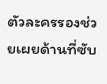ตัวละครรองช่วยเผยด้านที่ซับ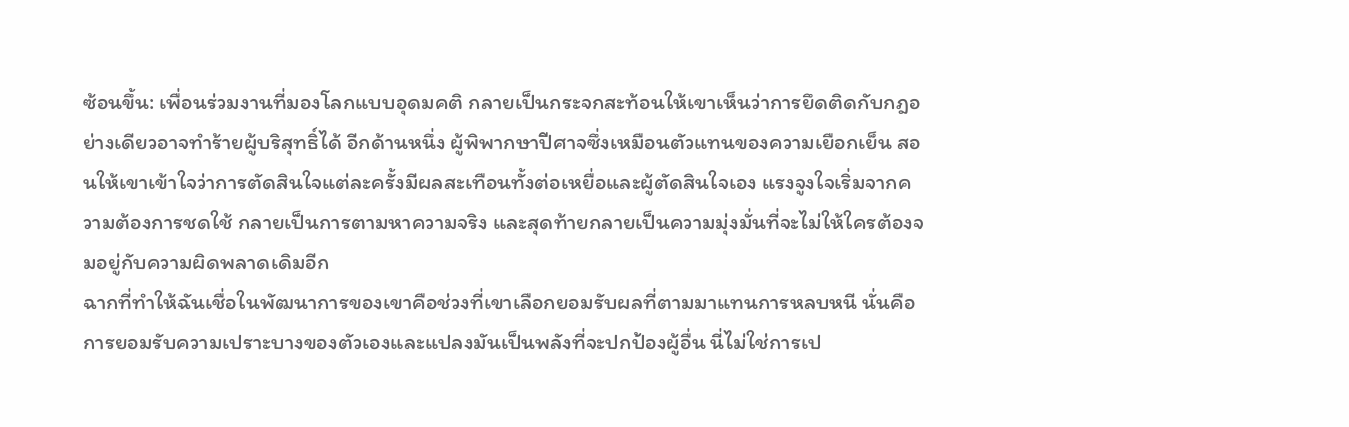ซ้อนขึ้น: เพื่อนร่วมงานที่มองโลกแบบอุดมคติ กลายเป็นกระจกสะท้อนให้เขาเห็นว่าการยึดติดกับกฎอย่างเดียวอาจทำร้ายผู้บริสุทธิ์ได้ อีกด้านหนึ่ง ผู้พิพากษาปีศาจซึ่งเหมือนตัวแทนของความเยือกเย็น สอนให้เขาเข้าใจว่าการตัดสินใจแต่ละครั้งมีผลสะเทือนทั้งต่อเหยื่อและผู้ตัดสินใจเอง แรงจูงใจเริ่มจากความต้องการชดใช้ กลายเป็นการตามหาความจริง และสุดท้ายกลายเป็นความมุ่งมั่นที่จะไม่ให้ใครต้องจมอยู่กับความผิดพลาดเดิมอีก
ฉากที่ทำให้ฉันเชื่อในพัฒนาการของเขาคือช่วงที่เขาเลือกยอมรับผลที่ตามมาแทนการหลบหนี นั่นคือการยอมรับความเปราะบางของตัวเองและแปลงมันเป็นพลังที่จะปกป้องผู้อื่น นี่ไม่ใช่การเป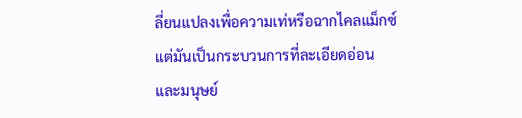ลี่ยนแปลงเพื่อความเท่หรือฉากไคลแม็กซ์ แต่มันเป็นกระบวนการที่ละเอียดอ่อนและมนุษย์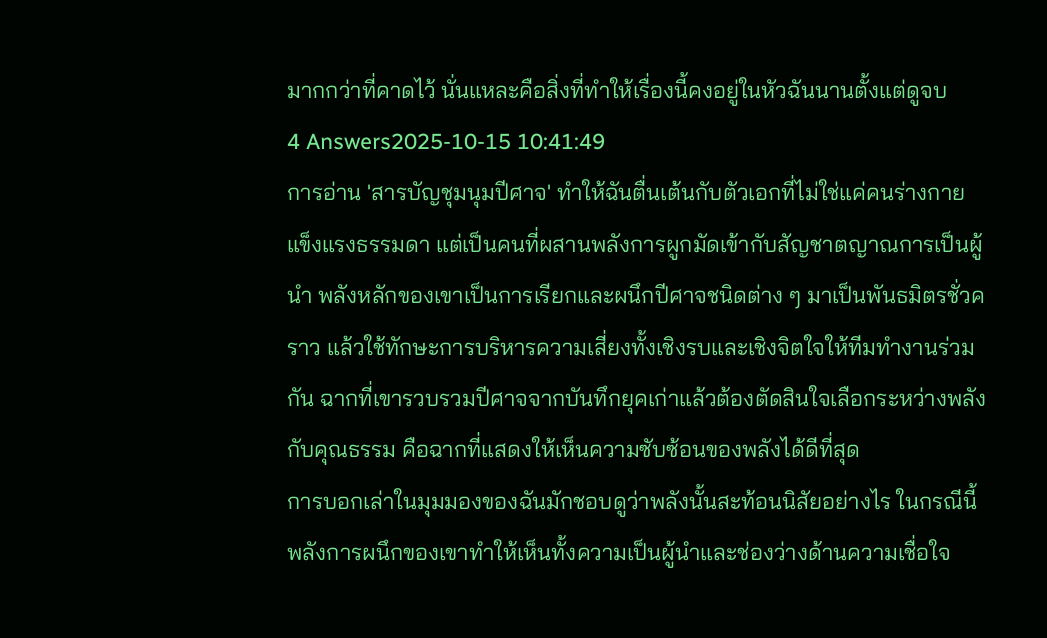มากกว่าที่คาดไว้ นั่นแหละคือสิ่งที่ทำให้เรื่องนี้คงอยู่ในหัวฉันนานตั้งแต่ดูจบ
4 Answers2025-10-15 10:41:49
การอ่าน 'สารบัญชุมนุมปีศาจ' ทำให้ฉันตื่นเต้นกับตัวเอกที่ไม่ใช่แค่คนร่างกายแข็งแรงธรรมดา แต่เป็นคนที่ผสานพลังการผูกมัดเข้ากับสัญชาตญาณการเป็นผู้นำ พลังหลักของเขาเป็นการเรียกและผนึกปีศาจชนิดต่าง ๆ มาเป็นพันธมิตรชั่วคราว แล้วใช้ทักษะการบริหารความเสี่ยงทั้งเชิงรบและเชิงจิตใจให้ทีมทำงานร่วมกัน ฉากที่เขารวบรวมปีศาจจากบันทึกยุคเก่าแล้วต้องตัดสินใจเลือกระหว่างพลังกับคุณธรรม คือฉากที่แสดงให้เห็นความซับซ้อนของพลังได้ดีที่สุด
การบอกเล่าในมุมมองของฉันมักชอบดูว่าพลังนั้นสะท้อนนิสัยอย่างไร ในกรณีนี้พลังการผนึกของเขาทำให้เห็นทั้งความเป็นผู้นำและช่องว่างด้านความเชื่อใจ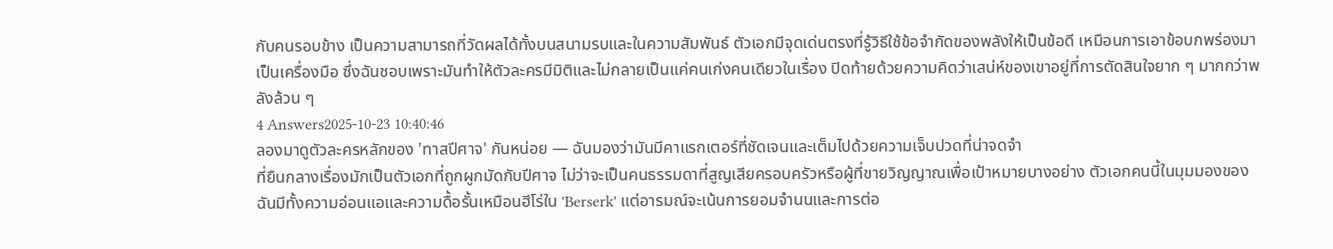กับคนรอบข้าง เป็นความสามารถที่วัดผลได้ทั้งบนสนามรบและในความสัมพันธ์ ตัวเอกมีจุดเด่นตรงที่รู้วิธีใช้ข้อจำกัดของพลังให้เป็นข้อดี เหมือนการเอาข้อบกพร่องมาเป็นเครื่องมือ ซึ่งฉันชอบเพราะมันทำให้ตัวละครมีมิติและไม่กลายเป็นแค่คนเก่งคนเดียวในเรื่อง ปิดท้ายด้วยความคิดว่าเสน่ห์ของเขาอยู่ที่การตัดสินใจยาก ๆ มากกว่าพลังล้วน ๆ
4 Answers2025-10-23 10:40:46
ลองมาดูตัวละครหลักของ 'ทาสปีศาจ' กันหน่อย — ฉันมองว่ามันมีคาแรกเตอร์ที่ชัดเจนและเต็มไปด้วยความเจ็บปวดที่น่าจดจำ
ที่ยืนกลางเรื่องมักเป็นตัวเอกที่ถูกผูกมัดกับปีศาจ ไม่ว่าจะเป็นคนธรรมดาที่สูญเสียครอบครัวหรือผู้ที่ขายวิญญาณเพื่อเป้าหมายบางอย่าง ตัวเอกคนนี้ในมุมมองของฉันมีทั้งความอ่อนแอและความดื้อรั้นเหมือนฮีโร่ใน 'Berserk' แต่อารมณ์จะเน้นการยอมจำนนและการต่อ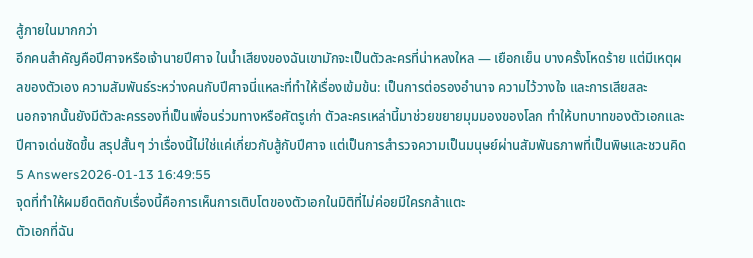สู้ภายในมากกว่า
อีกคนสำคัญคือปีศาจหรือเจ้านายปีศาจ ในน้ำเสียงของฉันเขามักจะเป็นตัวละครที่น่าหลงใหล — เยือกเย็น บางครั้งโหดร้าย แต่มีเหตุผลของตัวเอง ความสัมพันธ์ระหว่างคนกับปีศาจนี่แหละที่ทำให้เรื่องเข้มข้น: เป็นการต่อรองอำนาจ ความไว้วางใจ และการเสียสละ
นอกจากนั้นยังมีตัวละครรองที่เป็นเพื่อนร่วมทางหรือศัตรูเก่า ตัวละครเหล่านี้มาช่วยขยายมุมมองของโลก ทำให้บทบาทของตัวเอกและปีศาจเด่นชัดขึ้น สรุปสั้นๆ ว่าเรื่องนี้ไม่ใช่แค่เกี่ยวกับสู้กับปีศาจ แต่เป็นการสำรวจความเป็นมนุษย์ผ่านสัมพันธภาพที่เป็นพิษและชวนคิด
5 Answers2026-01-13 16:49:55
จุดที่ทำให้ผมยึดติดกับเรื่องนี้คือการเห็นการเติบโตของตัวเอกในมิติที่ไม่ค่อยมีใครกล้าแตะ
ตัวเอกที่ฉัน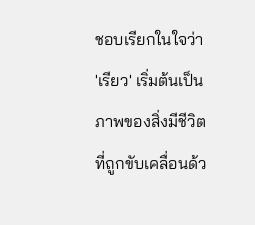ชอบเรียกในใจว่า 'เรียว' เริ่มต้นเป็นภาพของสิ่งมีชีวิตที่ถูกขับเคลื่อนด้ว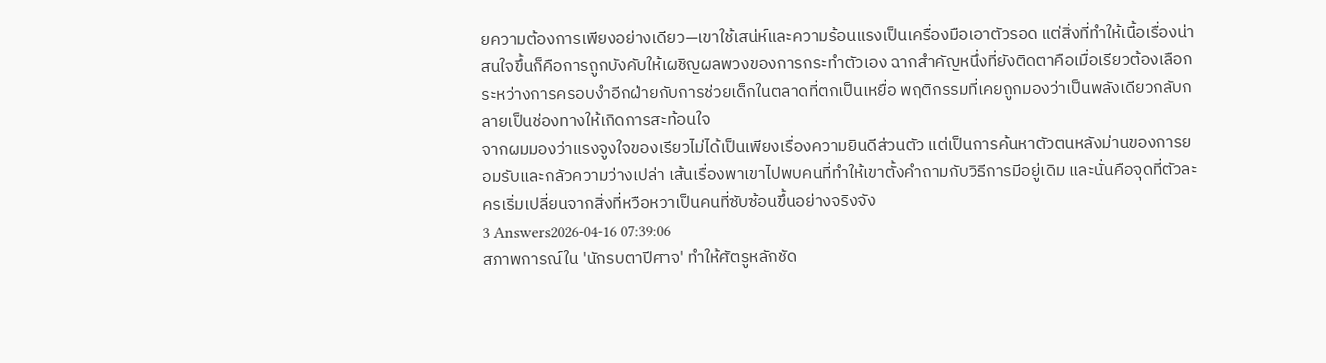ยความต้องการเพียงอย่างเดียว—เขาใช้เสน่ห์และความร้อนแรงเป็นเครื่องมือเอาตัวรอด แต่สิ่งที่ทำให้เนื้อเรื่องน่าสนใจขึ้นก็คือการถูกบังคับให้เผชิญผลพวงของการกระทำตัวเอง ฉากสำคัญหนึ่งที่ยังติดตาคือเมื่อเรียวต้องเลือกระหว่างการครอบงำอีกฝ่ายกับการช่วยเด็กในตลาดที่ตกเป็นเหยื่อ พฤติกรรมที่เคยถูกมองว่าเป็นพลังเดียวกลับกลายเป็นช่องทางให้เกิดการสะท้อนใจ
จากผมมองว่าแรงจูงใจของเรียวไม่ได้เป็นเพียงเรื่องความยินดีส่วนตัว แต่เป็นการค้นหาตัวตนหลังม่านของการยอมรับและกลัวความว่างเปล่า เส้นเรื่องพาเขาไปพบคนที่ทำให้เขาตั้งคำถามกับวิธีการมีอยู่เดิม และนั่นคือจุดที่ตัวละครเริ่มเปลี่ยนจากสิ่งที่หวือหวาเป็นคนที่ซับซ้อนขึ้นอย่างจริงจัง
3 Answers2026-04-16 07:39:06
สภาพการณ์ใน 'นักรบตาปีศาจ' ทำให้ศัตรูหลักชัด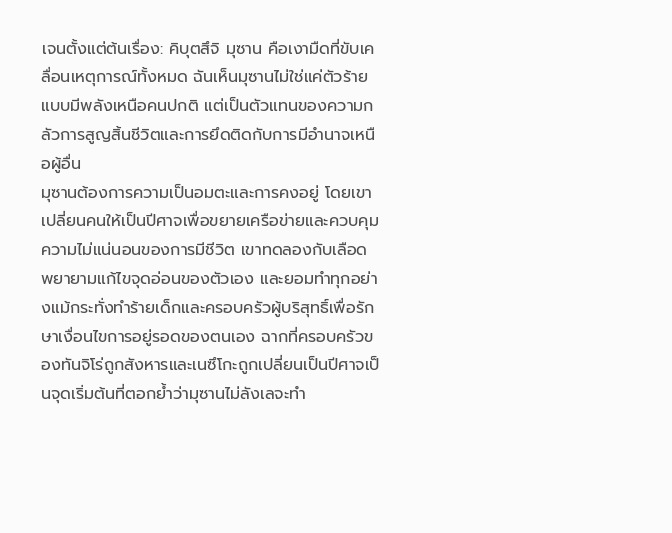เจนตั้งแต่ต้นเรื่อง: คิบุตสึจิ มุซาน คือเงามืดที่ขับเคลื่อนเหตุการณ์ทั้งหมด ฉันเห็นมุซานไม่ใช่แค่ตัวร้ายแบบมีพลังเหนือคนปกติ แต่เป็นตัวแทนของความกลัวการสูญสิ้นชีวิตและการยึดติดกับการมีอำนาจเหนือผู้อื่น
มุซานต้องการความเป็นอมตะและการคงอยู่ โดยเขาเปลี่ยนคนให้เป็นปีศาจเพื่อขยายเครือข่ายและควบคุมความไม่แน่นอนของการมีชีวิต เขาทดลองกับเลือด พยายามแก้ไขจุดอ่อนของตัวเอง และยอมทำทุกอย่างแม้กระทั่งทำร้ายเด็กและครอบครัวผู้บริสุทธิ์เพื่อรักษาเงื่อนไขการอยู่รอดของตนเอง ฉากที่ครอบครัวของทันจิโร่ถูกสังหารและเนซึโกะถูกเปลี่ยนเป็นปีศาจเป็นจุดเริ่มต้นที่ตอกย้ำว่ามุซานไม่ลังเลจะทำ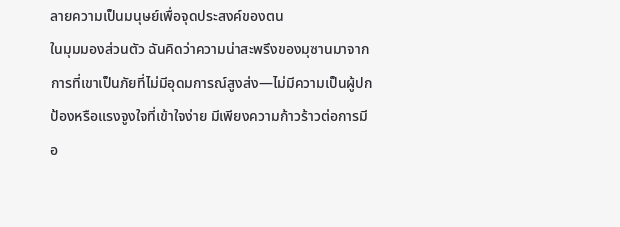ลายความเป็นมนุษย์เพื่อจุดประสงค์ของตน
ในมุมมองส่วนตัว ฉันคิดว่าความน่าสะพรึงของมุซานมาจากการที่เขาเป็นภัยที่ไม่มีอุดมการณ์สูงส่ง—ไม่มีความเป็นผู้ปกป้องหรือแรงจูงใจที่เข้าใจง่าย มีเพียงความก้าวร้าวต่อการมีอ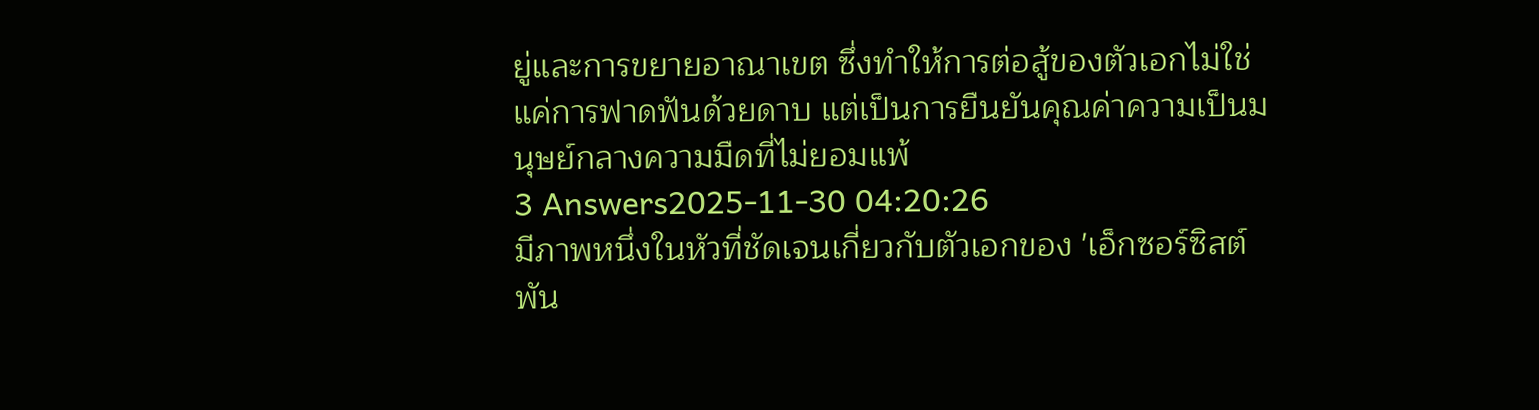ยู่และการขยายอาณาเขต ซึ่งทำให้การต่อสู้ของตัวเอกไม่ใช่แค่การฟาดฟันด้วยดาบ แต่เป็นการยืนยันคุณค่าความเป็นมนุษย์กลางความมืดที่ไม่ยอมแพ้
3 Answers2025-11-30 04:20:26
มีภาพหนึ่งในหัวที่ชัดเจนเกี่ยวกับตัวเอกของ 'เอ็กซอร์ซิสต์ พัน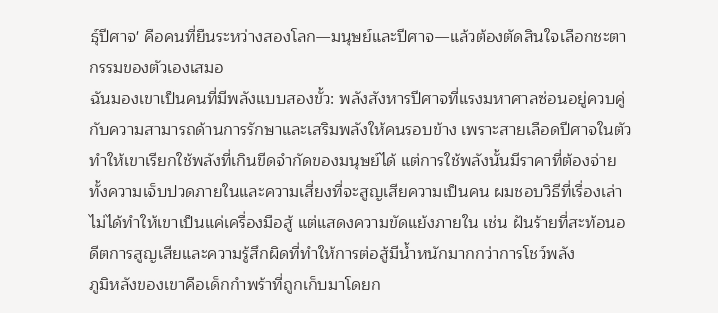ธุ์ปีศาจ' คือคนที่ยืนระหว่างสองโลก—มนุษย์และปีศาจ—แล้วต้องตัดสินใจเลือกชะตากรรมของตัวเองเสมอ
ฉันมองเขาเป็นคนที่มีพลังแบบสองขั้ว: พลังสังหารปีศาจที่แรงมหาศาลซ่อนอยู่ควบคู่กับความสามารถด้านการรักษาและเสริมพลังให้คนรอบข้าง เพราะสายเลือดปีศาจในตัวทำให้เขาเรียกใช้พลังที่เกินขีดจำกัดของมนุษย์ได้ แต่การใช้พลังนั้นมีราคาที่ต้องจ่าย ทั้งความเจ็บปวดภายในและความเสี่ยงที่จะสูญเสียความเป็นคน ผมชอบวิธีที่เรื่องเล่าไม่ได้ทำให้เขาเป็นแค่เครื่องมือสู้ แต่แสดงความขัดแย้งภายใน เช่น ฝันร้ายที่สะท้อนอดีตการสูญเสียและความรู้สึกผิดที่ทำให้การต่อสู้มีน้ำหนักมากกว่าการโชว์พลัง
ภูมิหลังของเขาคือเด็กกำพร้าที่ถูกเก็บมาโดยก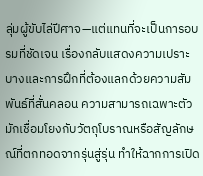ลุ่มผู้ขับไล่ปีศาจ—แต่แทนที่จะเป็นการอบรมที่ชัดเจน เรื่องกลับแสดงความเปราะบางและการฝึกที่ต้องแลกด้วยความสัมพันธ์ที่สั่นคลอน ความสามารถเฉพาะตัวมักเชื่อมโยงกับวัตถุโบราณหรือสัญลักษณ์ที่ตกทอดจากรุ่นสู่รุ่น ทำให้ฉากการเปิด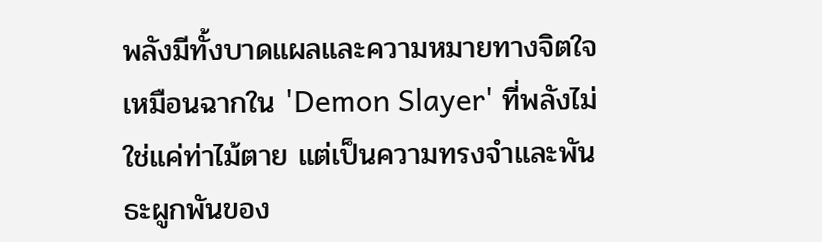พลังมีทั้งบาดแผลและความหมายทางจิตใจ เหมือนฉากใน 'Demon Slayer' ที่พลังไม่ใช่แค่ท่าไม้ตาย แต่เป็นความทรงจำและพันธะผูกพันของ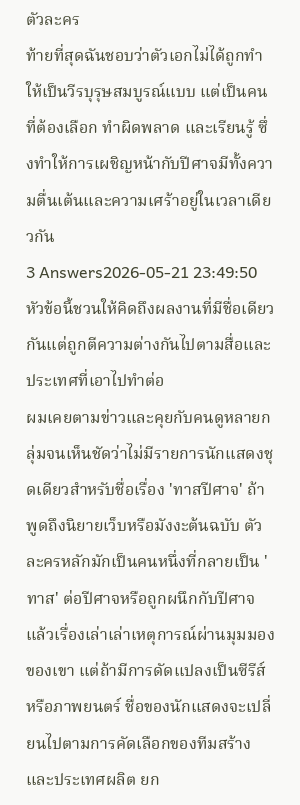ตัวละคร
ท้ายที่สุดฉันชอบว่าตัวเอกไม่ได้ถูกทำให้เป็นวีรบุรุษสมบูรณ์แบบ แต่เป็นคนที่ต้องเลือก ทำผิดพลาด และเรียนรู้ ซึ่งทำให้การเผชิญหน้ากับปีศาจมีทั้งความตื่นเต้นและความเศร้าอยู่ในเวลาเดียวกัน
3 Answers2026-05-21 23:49:50
หัวข้อนี้ชวนให้คิดถึงผลงานที่มีชื่อเดียวกันแต่ถูกตีความต่างกันไปตามสื่อและประเทศที่เอาไปทำต่อ
ผมเคยตามข่าวและคุยกับคนดูหลายกลุ่มจนเห็นชัดว่าไม่มีรายการนักแสดงชุดเดียวสำหรับชื่อเรื่อง 'ทาสปีศาจ' ถ้าพูดถึงนิยายเว็บหรือมังงะต้นฉบับ ตัวละครหลักมักเป็นคนหนึ่งที่กลายเป็น 'ทาส' ต่อปีศาจหรือถูกผนึกกับปีศาจแล้วเรื่องเล่าเล่าเหตุการณ์ผ่านมุมมองของเขา แต่ถ้ามีการดัดแปลงเป็นซีรีส์หรือภาพยนตร์ ชื่อของนักแสดงจะเปลี่ยนไปตามการคัดเลือกของทีมสร้างและประเทศผลิต ยก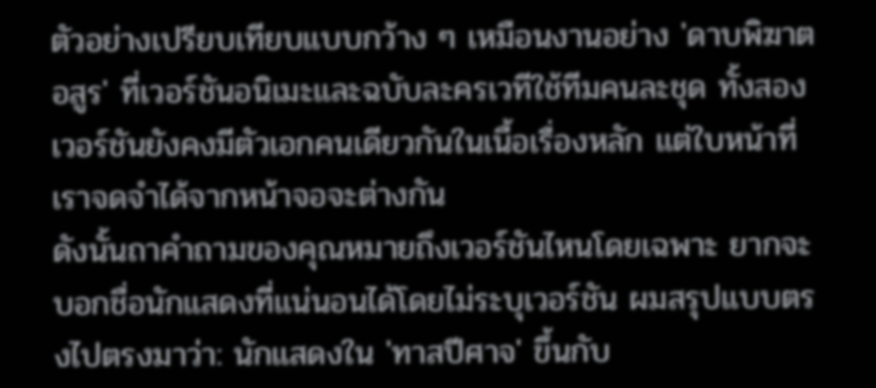ตัวอย่างเปรียบเทียบแบบกว้าง ๆ เหมือนงานอย่าง 'ดาบพิฆาตอสูร' ที่เวอร์ชันอนิเมะและฉบับละครเวทีใช้ทีมคนละชุด ทั้งสองเวอร์ชันยังคงมีตัวเอกคนเดียวกันในเนื้อเรื่องหลัก แต่ใบหน้าที่เราจดจำได้จากหน้าจอจะต่างกัน
ดังนั้นถาคำถามของคุณหมายถึงเวอร์ชันไหนโดยเฉพาะ ยากจะบอกชื่อนักแสดงที่แน่นอนได้โดยไม่ระบุเวอร์ชัน ผมสรุปแบบตรงไปตรงมาว่า: นักแสดงใน 'ทาสปีศาจ' ขึ้นกับ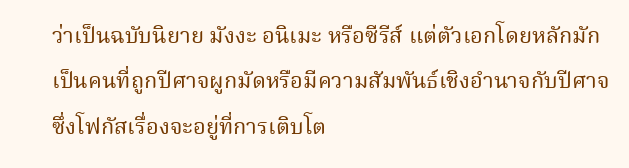ว่าเป็นฉบับนิยาย มังงะ อนิเมะ หรือซีรีส์ แต่ตัวเอกโดยหลักมักเป็นคนที่ถูกปีศาจผูกมัดหรือมีความสัมพันธ์เชิงอำนาจกับปีศาจ ซึ่งโฟกัสเรื่องจะอยู่ที่การเติบโต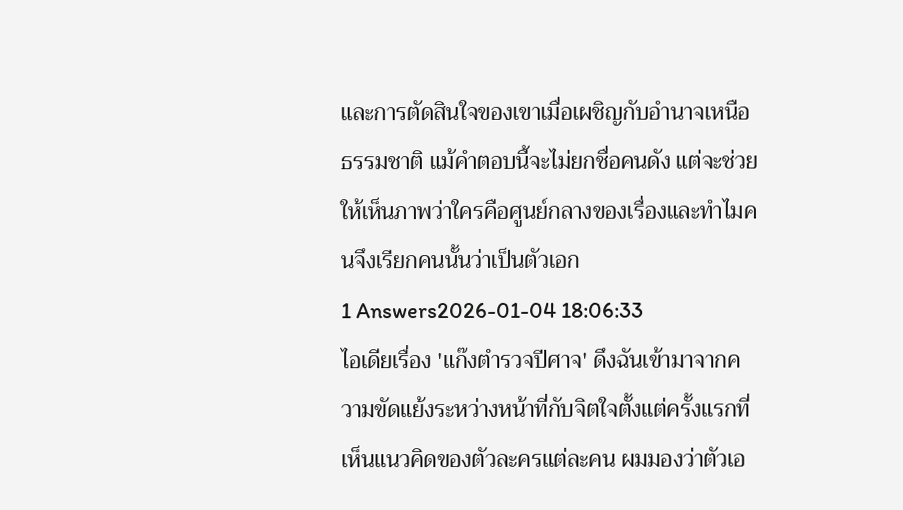และการตัดสินใจของเขาเมื่อเผชิญกับอำนาจเหนือธรรมชาติ แม้คำตอบนี้จะไม่ยกชื่อคนดัง แต่จะช่วยให้เห็นภาพว่าใครคือศูนย์กลางของเรื่องและทำไมคนจึงเรียกคนนั้นว่าเป็นตัวเอก
1 Answers2026-01-04 18:06:33
ไอเดียเรื่อง 'แก๊งตำรวจปีศาจ' ดึงฉันเข้ามาจากความขัดแย้งระหว่างหน้าที่กับจิตใจตั้งแต่ครั้งแรกที่เห็นแนวคิดของตัวละครแต่ละคน ผมมองว่าตัวเอ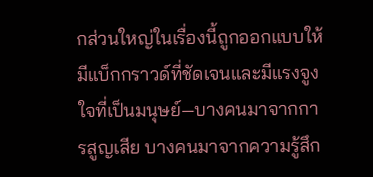กส่วนใหญ่ในเรื่องนี้ถูกออกแบบให้มีแบ็กกราวด์ที่ชัดเจนและมีแรงจูงใจที่เป็นมนุษย์—บางคนมาจากการสูญเสีย บางคนมาจากความรู้สึก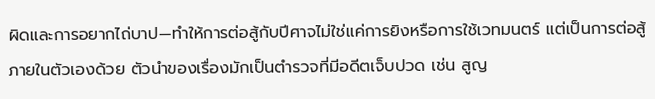ผิดและการอยากไถ่บาป—ทำให้การต่อสู้กับปีศาจไม่ใช่แค่การยิงหรือการใช้เวทมนตร์ แต่เป็นการต่อสู้ภายในตัวเองด้วย ตัวนำของเรื่องมักเป็นตำรวจที่มีอดีตเจ็บปวด เช่น สูญ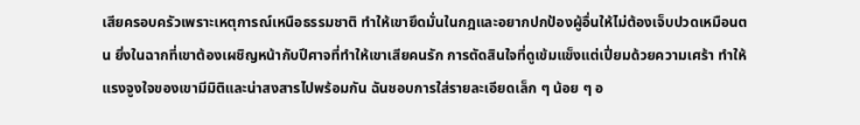เสียครอบครัวเพราะเหตุการณ์เหนือธรรมชาติ ทำให้เขายึดมั่นในกฎและอยากปกป้องผู้อื่นให้ไม่ต้องเจ็บปวดเหมือนตน ยิ่งในฉากที่เขาต้องเผชิญหน้ากับปีศาจที่ทำให้เขาเสียคนรัก การตัดสินใจที่ดูเข้มแข็งแต่เปี่ยมด้วยความเศร้า ทำให้แรงจูงใจของเขามีมิติและน่าสงสารไปพร้อมกัน ฉันชอบการใส่รายละเอียดเล็ก ๆ น้อย ๆ อ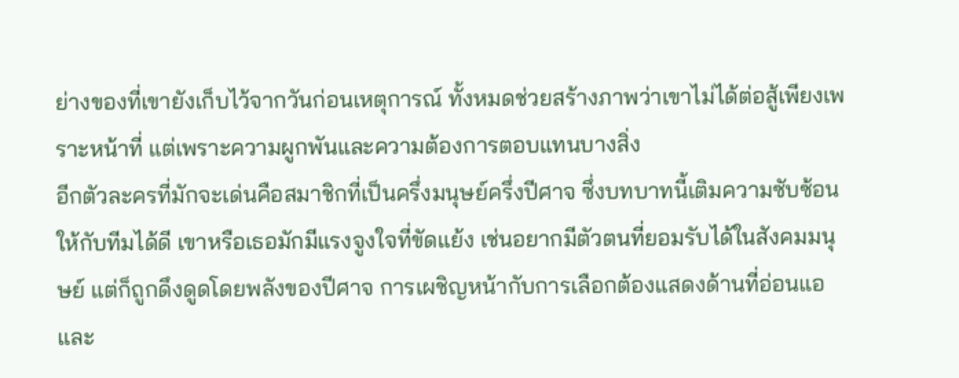ย่างของที่เขายังเก็บไว้จากวันก่อนเหตุการณ์ ทั้งหมดช่วยสร้างภาพว่าเขาไม่ได้ต่อสู้เพียงเพราะหน้าที่ แต่เพราะความผูกพันและความต้องการตอบแทนบางสิ่ง
อีกตัวละครที่มักจะเด่นคือสมาชิกที่เป็นครึ่งมนุษย์ครึ่งปีศาจ ซึ่งบทบาทนี้เติมความซับซ้อนให้กับทีมได้ดี เขาหรือเธอมักมีแรงจูงใจที่ขัดแย้ง เช่นอยากมีตัวตนที่ยอมรับได้ในสังคมมนุษย์ แต่ก็ถูกดึงดูดโดยพลังของปีศาจ การเผชิญหน้ากับการเลือกต้องแสดงด้านที่อ่อนแอและ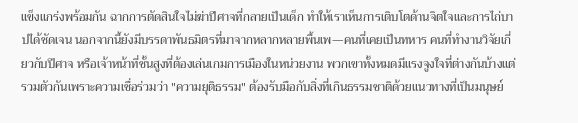แข็งแกร่งพร้อมกัน ฉากการตัดสินใจไม่ฆ่าปีศาจที่กลายเป็นเด็ก ทำให้เราเห็นการเติบโตด้านจิตใจและการไถ่บาปได้ชัดเจน นอกจากนี้ยังมีบรรดาพันธมิตรที่มาจากหลากหลายพื้นเพ—คนที่เคยเป็นทหาร คนที่ทำงานวิจัยเกี่ยวกับปีศาจ หรือเจ้าหน้าที่ชั้นสูงที่ต้องเล่นเกมการเมืองในหน่วยงาน พวกเขาทั้งหมดมีแรงจูงใจที่ต่างกันบ้างแต่รวมตัวกันเพราะความเชื่อร่วมว่า "ความยุติธรรม" ต้องรับมือกับสิ่งที่เกินธรรมชาติด้วยแนวทางที่เป็นมนุษย์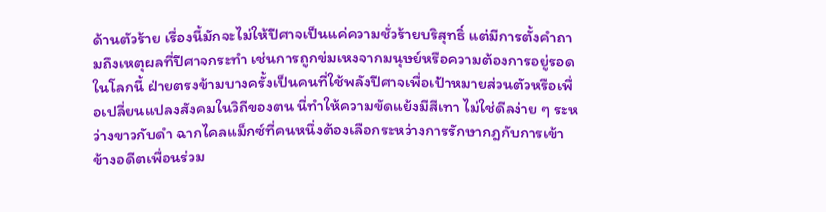ด้านตัวร้าย เรื่องนี้มักจะไม่ให้ปีศาจเป็นแค่ความชั่วร้ายบริสุทธิ์ แต่มีการตั้งคำถามถึงเหตุผลที่ปีศาจกระทำ เช่นการถูกข่มเหงจากมนุษย์หรือความต้องการอยู่รอดในโลกนี้ ฝ่ายตรงข้ามบางครั้งเป็นคนที่ใช้พลังปีศาจเพื่อเป้าหมายส่วนตัวหรือเพื่อเปลี่ยนแปลงสังคมในวิถีของตน นี่ทำให้ความขัดแย้งมีสีเทา ไม่ใช่ดีลง่าย ๆ ระหว่างขาวกับดำ ฉากไคลแม็กซ์ที่คนหนึ่งต้องเลือกระหว่างการรักษากฎกับการเข้าข้างอดีตเพื่อนร่วม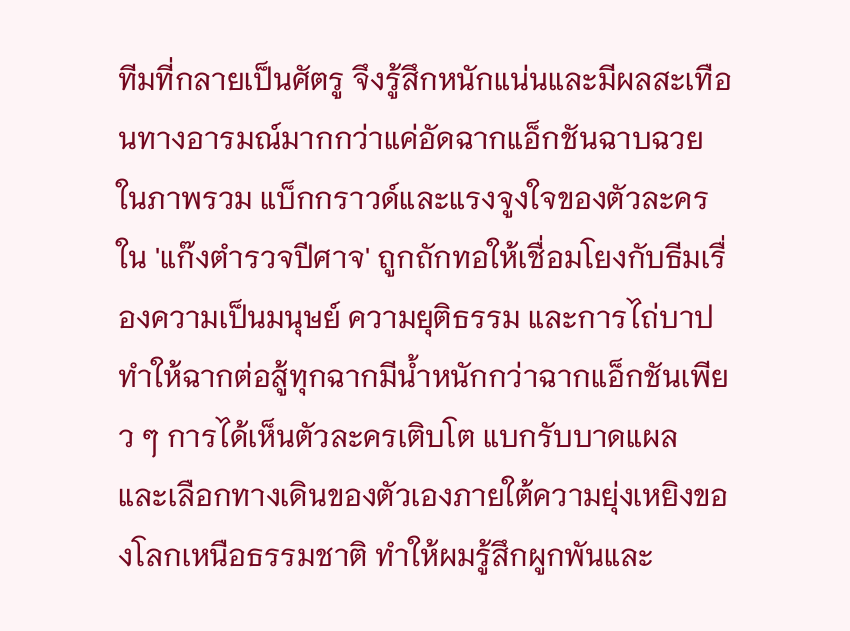ทีมที่กลายเป็นศัตรู จึงรู้สึกหนักแน่นและมีผลสะเทือนทางอารมณ์มากกว่าแค่อัดฉากแอ็กชันฉาบฉวย
ในภาพรวม แบ็กกราวด์และแรงจูงใจของตัวละครใน 'แก๊งตำรวจปีศาจ' ถูกถักทอให้เชื่อมโยงกับธีมเรื่องความเป็นมนุษย์ ความยุติธรรม และการไถ่บาป ทำให้ฉากต่อสู้ทุกฉากมีน้ำหนักกว่าฉากแอ็กชันเพียว ๆ การได้เห็นตัวละครเติบโต แบกรับบาดแผล และเลือกทางเดินของตัวเองภายใต้ความยุ่งเหยิงของโลกเหนือธรรมชาติ ทำให้ผมรู้สึกผูกพันและ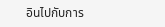อินไปกับการ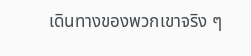เดินทางของพวกเขาจริง ๆ